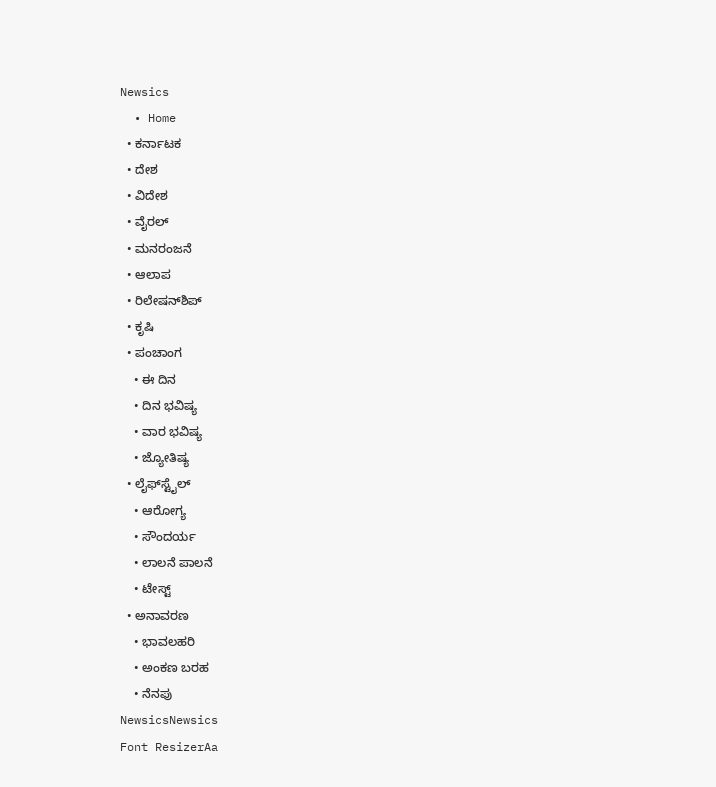Newsics
  • Home
  • ಕರ್ನಾಟಕ
  • ದೇಶ
  • ವಿದೇಶ
  • ವೈರಲ್
  • ಮನರಂಜನೆ
  • ಆಲಾಪ
  • ರಿಲೇಷನ್‌ಶಿಪ್
  • ಕೃಷಿ
  • ಪಂಚಾಂಗ
    • ಈ ದಿನ
    • ದಿನ ಭವಿಷ್ಯ
    • ವಾರ ಭವಿಷ್ಯ
    • ಜ್ಯೋತಿಷ್ಯ
  • ಲೈಫ್‌ಸ್ಟೈಲ್
    • ಆರೋಗ್ಯ
    • ಸೌಂದರ್ಯ
    • ಲಾಲನೆ ಪಾಲನೆ
    • ಟೇಸ್ಟ್
  • ಅನಾವರಣ
    • ಭಾವಲಹರಿ
    • ಅಂಕಣ ಬರಹ
    • ನೆನಪು
NewsicsNewsics
Font ResizerAa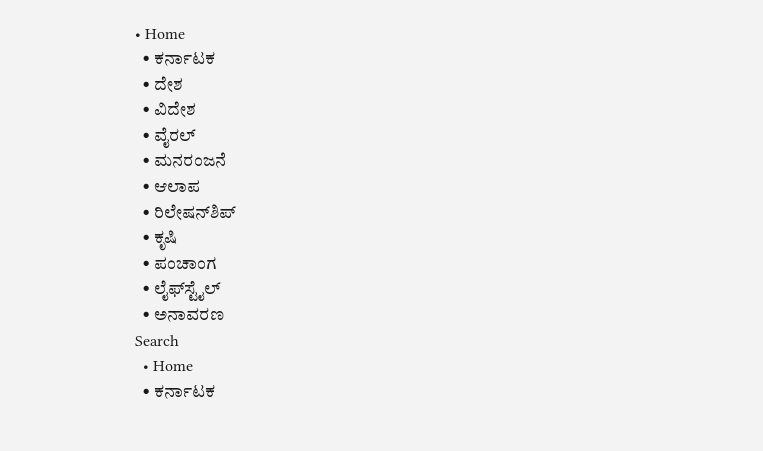• Home
  • ಕರ್ನಾಟಕ
  • ದೇಶ
  • ವಿದೇಶ
  • ವೈರಲ್
  • ಮನರಂಜನೆ
  • ಆಲಾಪ
  • ರಿಲೇಷನ್‌ಶಿಪ್
  • ಕೃಷಿ
  • ಪಂಚಾಂಗ
  • ಲೈಫ್‌ಸ್ಟೈಲ್
  • ಅನಾವರಣ
Search
  • Home
  • ಕರ್ನಾಟಕ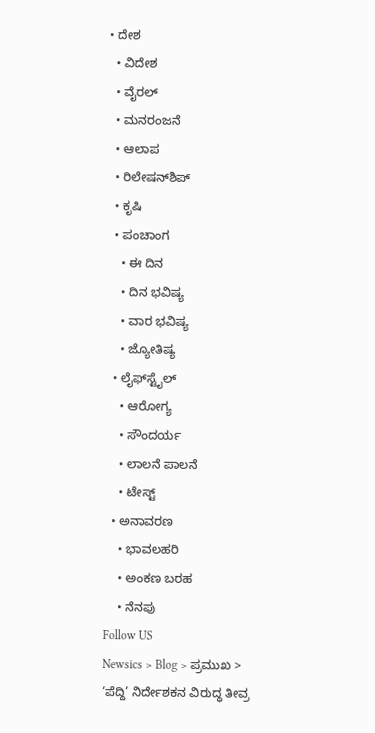• ದೇಶ
  • ವಿದೇಶ
  • ವೈರಲ್
  • ಮನರಂಜನೆ
  • ಆಲಾಪ
  • ರಿಲೇಷನ್‌ಶಿಪ್
  • ಕೃಷಿ
  • ಪಂಚಾಂಗ
    • ಈ ದಿನ
    • ದಿನ ಭವಿಷ್ಯ
    • ವಾರ ಭವಿಷ್ಯ
    • ಜ್ಯೋತಿಷ್ಯ
  • ಲೈಫ್‌ಸ್ಟೈಲ್
    • ಆರೋಗ್ಯ
    • ಸೌಂದರ್ಯ
    • ಲಾಲನೆ ಪಾಲನೆ
    • ಟೇಸ್ಟ್
  • ಅನಾವರಣ
    • ಭಾವಲಹರಿ
    • ಅಂಕಣ ಬರಹ
    • ನೆನಪು
Follow US
Newsics > Blog > ಪ್ರಮುಖ > ‘ಪೆದ್ದಿ’ ನಿರ್ದೇಶಕನ ವಿರುದ್ಧ ತೀವ್ರ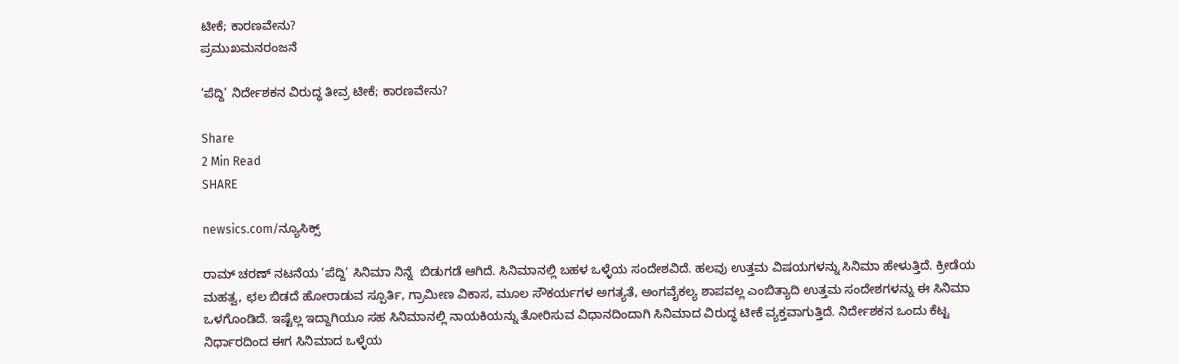ಟೀಕೆ; ಕಾರಣವೇನು?
ಪ್ರಮುಖಮನರಂಜನೆ

‘ಪೆದ್ದಿ’ ನಿರ್ದೇಶಕನ ವಿರುದ್ಧ ತೀವ್ರ ಟೀಕೆ; ಕಾರಣವೇನು?

Share
2 Min Read
SHARE

newsics.com/ನ್ಯೂಸಿಕ್ಸ್

ರಾಮ್ ಚರಣ್ ನಟನೆಯ ‘ಪೆದ್ದಿ’ ಸಿನಿಮಾ ನಿನ್ನೆ  ಬಿಡುಗಡೆ ಆಗಿದೆ. ಸಿನಿಮಾನಲ್ಲಿ ಬಹಳ ಒಳ್ಳೆಯ ಸಂದೇಶವಿದೆ. ಹಲವು ಉತ್ತಮ ವಿಷಯಗಳನ್ನು ಸಿನಿಮಾ ಹೇಳುತ್ತಿದೆ. ಕ್ರೀಡೆಯ ಮಹತ್ವ, ಛಲ ಬಿಡದೆ ಹೋರಾಡುವ ಸ್ಪೂರ್ತಿ, ಗ್ರಾಮೀಣ ವಿಕಾಸ, ಮೂಲ ಸೌಕರ್ಯಗಳ ಅಗತ್ಯತೆ, ಅಂಗವೈಕಲ್ಯ ಶಾಪವಲ್ಲ ಎಂಬಿತ್ಯಾದಿ ಉತ್ತಮ ಸಂದೇಶಗಳನ್ನು ಈ ಸಿನಿಮಾ ಒಳಗೊಂಡಿದೆ. ಇಷ್ಟೆಲ್ಲ ಇದ್ದಾಗಿಯೂ ಸಹ ಸಿನಿಮಾನಲ್ಲಿ ನಾಯಕಿಯನ್ನು ತೋರಿಸುವ ವಿಧಾನದಿಂದಾಗಿ ಸಿನಿಮಾದ ವಿರುದ್ಧ ಟೀಕೆ ವ್ಯಕ್ತವಾಗುತ್ತಿದೆ. ನಿರ್ದೇಶಕನ ಒಂದು ಕೆಟ್ಟ ನಿರ್ಧಾರದಿಂದ ಈಗ ಸಿನಿಮಾದ ಒಳ್ಳೆಯ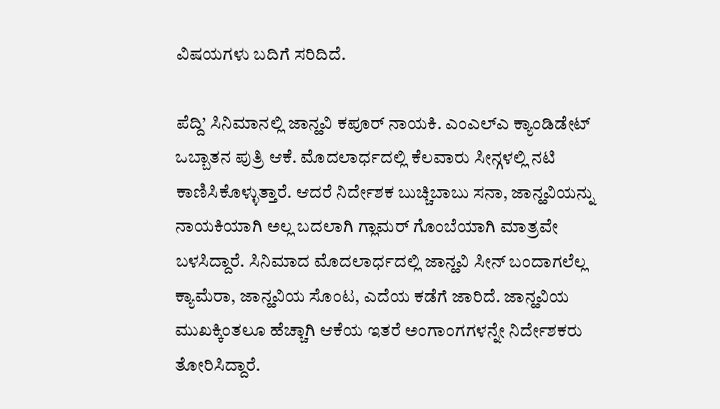ವಿಷಯಗಳು ಬದಿಗೆ ಸರಿದಿದೆ.

ಪೆದ್ದಿ’ ಸಿನಿಮಾನಲ್ಲಿ ಜಾನ್ಹವಿ ಕಪೂರ್ ನಾಯಕಿ. ಎಂಎಲ್ಎ ಕ್ಯಾಂಡಿಡೇಟ್ ಒಬ್ಬಾತನ ಪುತ್ರಿ ಆಕೆ. ಮೊದಲಾರ್ಧದಲ್ಲಿ ಕೆಲವಾರು ಸೀನ್ಗಳಲ್ಲಿ ನಟಿ ಕಾಣಿಸಿಕೊಳ್ಳುತ್ತಾರೆ. ಆದರೆ ನಿರ್ದೇಶಕ ಬುಚ್ಚಿಬಾಬು ಸನಾ, ಜಾನ್ಹವಿಯನ್ನು ನಾಯಕಿಯಾಗಿ ಅಲ್ಲ ಬದಲಾಗಿ ಗ್ಲಾಮರ್ ಗೊಂಬೆಯಾಗಿ ಮಾತ್ರವೇ ಬಳಸಿದ್ದಾರೆ. ಸಿನಿಮಾದ ಮೊದಲಾರ್ಧದಲ್ಲಿ ಜಾನ್ಹವಿ ಸೀನ್ ಬಂದಾಗಲೆಲ್ಲ ಕ್ಯಾಮೆರಾ, ಜಾನ್ಹವಿಯ ಸೊಂಟ, ಎದೆಯ ಕಡೆಗೆ ಜಾರಿದೆ. ಜಾನ್ಹವಿಯ ಮುಖಕ್ಕಿಂತಲೂ ಹೆಚ್ಚಾಗಿ ಆಕೆಯ ಇತರೆ ಅಂಗಾಂಗಗಳನ್ನೇ ನಿರ್ದೇಶಕರು ತೋರಿಸಿದ್ದಾರೆ.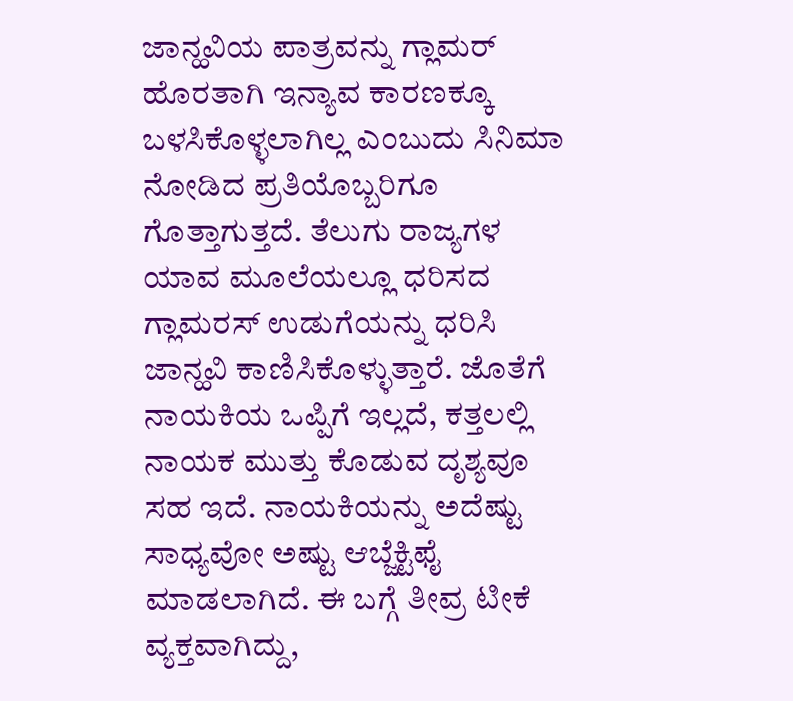ಜಾನ್ಹವಿಯ ಪಾತ್ರವನ್ನು ಗ್ಲಾಮರ್ ಹೊರತಾಗಿ ಇನ್ಯಾವ ಕಾರಣಕ್ಕೂ ಬಳಸಿಕೊಳ್ಳಲಾಗಿಲ್ಲ ಎಂಬುದು ಸಿನಿಮಾ ನೋಡಿದ ಪ್ರತಿಯೊಬ್ಬರಿಗೂ ಗೊತ್ತಾಗುತ್ತದೆ. ತೆಲುಗು ರಾಜ್ಯಗಳ ಯಾವ ಮೂಲೆಯಲ್ಲೂ ಧರಿಸದ ಗ್ಲಾಮರಸ್ ಉಡುಗೆಯನ್ನು ಧರಿಸಿ ಜಾನ್ಹವಿ ಕಾಣಿಸಿಕೊಳ್ಳುತ್ತಾರೆ. ಜೊತೆಗೆ ನಾಯಕಿಯ ಒಪ್ಪಿಗೆ ಇಲ್ಲದೆ, ಕತ್ತಲಲ್ಲಿ ನಾಯಕ ಮುತ್ತು ಕೊಡುವ ದೃಶ್ಯವೂ ಸಹ ಇದೆ. ನಾಯಕಿಯನ್ನು ಅದೆಷ್ಟು ಸಾಧ್ಯವೋ ಅಷ್ಟು ಆಬ್ಜೆಕ್ಟಿಫೈ ಮಾಡಲಾಗಿದೆ. ಈ ಬಗ್ಗೆ ತೀವ್ರ ಟೀಕೆ ವ್ಯಕ್ತವಾಗಿದ್ದು,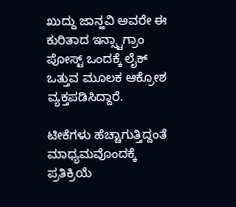ಖುದ್ದು ಜಾನ್ಹವಿ ಅವರೇ ಈ ಕುರಿತಾದ ಇನ್ಸ್ಟಾಗ್ರಾಂ ಪೋಸ್ಟ್ ಒಂದಕ್ಕೆ ಲೈಕ್ ಒತ್ತುವ ಮೂಲಕ ಆಕ್ರೋಶ ವ್ಯಕ್ತಪಡಿಸಿದ್ದಾರೆ.

ಟೀಕೆಗಳು ಹೆಚ್ಚಾಗುತ್ತಿದ್ದಂತೆ ಮಾಧ್ಯಮವೊಂದಕ್ಕೆ ಪ್ರತಿಕ್ರಿಯೆ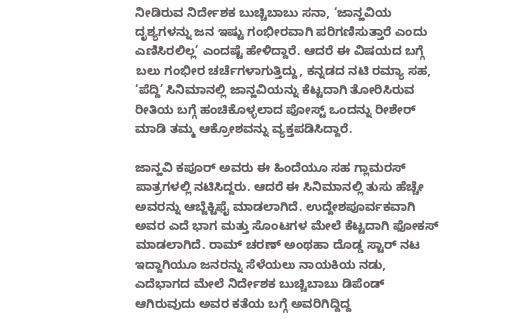ನೀಡಿರುವ ನಿರ್ದೇಶಕ ಬುಚ್ಚಿಬಾಬು ಸನಾ, ‘ಜಾನ್ಹವಿಯ ದೃಶ್ಯಗಳನ್ನು ಜನ ಇಷ್ಟು ಗಂಭೀರವಾಗಿ ಪರಿಗಣಿಸುತ್ತಾರೆ ಎಂದು ಎಣಿಸಿರಲಿಲ್ಲ’ ಎಂದಷ್ಟೆ ಹೇಳಿದ್ದಾರೆ. ಆದರೆ ಈ ವಿಷಯದ ಬಗ್ಗೆ ಬಲು ಗಂಭೀರ ಚರ್ಚೆಗಳಾಗುತ್ತಿದ್ದು, ಕನ್ನಡದ ನಟಿ ರಮ್ಯಾ ಸಹ, ‘ಪೆದ್ದಿ’ ಸಿನಿಮಾನಲ್ಲಿ ಜಾನ್ಹವಿಯನ್ನು ಕೆಟ್ಟದಾಗಿ ತೋರಿಸಿರುವ ರೀತಿಯ ಬಗ್ಗೆ ಹಂಚಿಕೊಳ್ಳಲಾದ ಪೋಸ್ಟ್ ಒಂದನ್ನು ರೀಶೇರ್ ಮಾಡಿ ತಮ್ಮ ಆಕ್ರೋಶವನ್ನು ವ್ಯಕ್ತಪಡಿಸಿದ್ದಾರೆ.

ಜಾನ್ಹವಿ ಕಪೂರ್ ಅವರು ಈ ಹಿಂದೆಯೂ ಸಹ ಗ್ಲಾಮರಸ್ ಪಾತ್ರಗಳಲ್ಲಿ ನಟಿಸಿದ್ದರು. ಆದರೆ ಈ ಸಿನಿಮಾನಲ್ಲಿ ತುಸು ಹೆಚ್ಚೇ ಅವರನ್ನು ಆಬ್ಜೆಕ್ಟಿಫೈ ಮಾಡಲಾಗಿದೆ. ಉದ್ದೇಶಪೂರ್ವಕವಾಗಿ ಅವರ ಎದೆ ಭಾಗ ಮತ್ತು ಸೊಂಟಗಳ ಮೇಲೆ ಕೆಟ್ಟದಾಗಿ ಫೋಕಸ್ ಮಾಡಲಾಗಿದೆ. ರಾಮ್ ಚರಣ್ ಅಂಥಹಾ ದೊಡ್ಡ ಸ್ಟಾರ್ ನಟ ಇದ್ದಾಗಿಯೂ ಜನರನ್ನು ಸೆಳೆಯಲು ನಾಯಕಿಯ ನಡು, ಎದೆಭಾಗದ ಮೇಲೆ ನಿರ್ದೇಶಕ ಬುಚ್ಚಿಬಾಬು ಡಿಪೆಂಡ್ ಆಗಿರುವುದು ಅವರ ಕತೆಯ ಬಗ್ಗೆ ಅವರಿಗಿದ್ದಿದ್ದ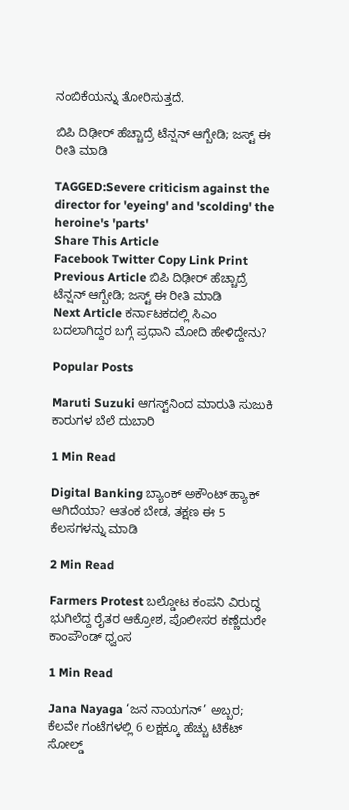ನಂಬಿಕೆಯನ್ನು ತೋರಿಸುತ್ತದೆ.

ಬಿಪಿ ದಿಢೀರ್ ಹೆಚ್ಚಾದ್ರೆ ಟೆನ್ಷನ್ ಆಗ್ಬೇಡಿ; ಜಸ್ಟ್ ಈ ರೀತಿ ಮಾಡಿ

TAGGED:Severe criticism against the director for 'eyeing' and 'scolding' the heroine's 'parts'
Share This Article
Facebook Twitter Copy Link Print
Previous Article ಬಿಪಿ ದಿಢೀರ್ ಹೆಚ್ಚಾದ್ರೆ ಟೆನ್ಷನ್ ಆಗ್ಬೇಡಿ; ಜಸ್ಟ್ ಈ ರೀತಿ ಮಾಡಿ
Next Article ಕರ್ನಾಟಕದಲ್ಲಿ ಸಿಎಂ ಬದಲಾಗಿದ್ದರ ಬಗ್ಗೆ ಪ್ರಧಾನಿ ಮೋದಿ ಹೇಳಿದ್ದೇನು?

Popular Posts

Maruti Suzuki ಆಗಸ್ಟ್‌ನಿಂದ ಮಾರುತಿ ಸುಜುಕಿ ಕಾರುಗಳ ಬೆಲೆ ದುಬಾರಿ

1 Min Read

Digital Banking ಬ್ಯಾಂಕ್ ಅಕೌಂಟ್ ಹ್ಯಾಕ್ ಆಗಿದೆಯಾ? ಆತಂಕ ಬೇಡ, ತಕ್ಷಣ ಈ 5 ಕೆಲಸಗಳನ್ನು ಮಾಡಿ

2 Min Read

Farmers Protest ಬಲ್ಡೋಟ ಕಂಪನಿ ವಿರುದ್ಧ ಭುಗಿಲೆದ್ದ ರೈತರ ಆಕ್ರೋಶ, ಪೊಲೀಸರ ಕಣ್ಣೆದುರೇ ಕಾಂಪೌಂಡ್ ಧ್ವಂಸ

1 Min Read

Jana Nayaga ‘ಜನ ನಾಯಗನ್’ ಅಬ್ಬರ; ಕೆಲವೇ ಗಂಟೆಗಳಲ್ಲಿ 6 ಲಕ್ಷಕ್ಕೂ ಹೆಚ್ಚು ಟಿಕೆಟ್ ಸೋಲ್ಡ್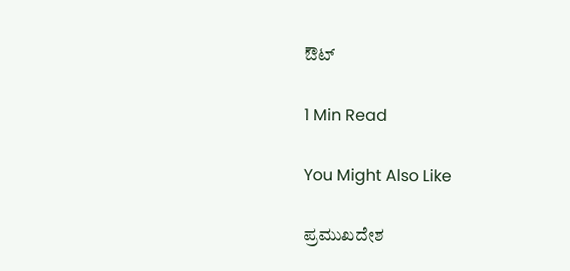ಔಟ್

1 Min Read

You Might Also Like

ಪ್ರಮುಖದೇಶ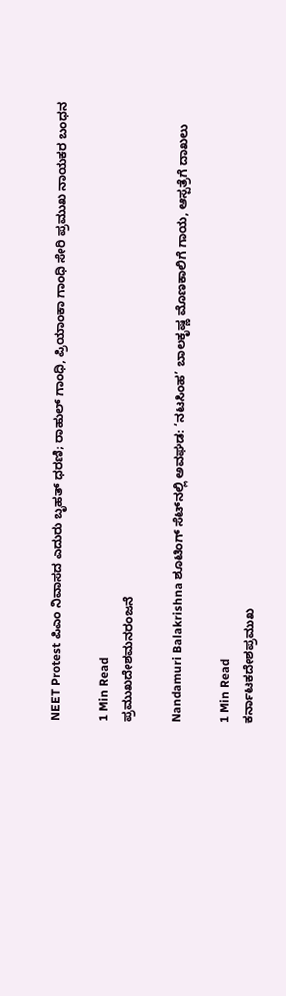NEET Protest ಪಿಎಂ ನಿವಾಸದ ಎದುರು ಬೃಹತ್ ಧರಣಿ; ರಾಹುಲ್ ಗಾಂಧಿ, ಪ್ರಿಯಾಂಕಾ ಗಾಂಧಿ ಸೇರಿ ಪ್ರಮುಖ ನಾಯಕರ ಬಂಧನ

1 Min Read
ಪ್ರಮುಖದೇಶಮನರಂಜನೆ

Nandamuri Balakrishna ಶೂಟಿಂಗ್ ಸೆಟ್‌ನಲ್ಲಿ ಅವಘಡ: ‘ನಟಸಿಂಹ’ ಬಾಲಕೃಷ್ಣ ಮೊಣಕಾಲಿಗೆ ಗಾಯ, ಆಸ್ಪತ್ರೆಗೆ ದಾಖಲು

1 Min Read
ಕರ್ನಾಟಕದೇಶಪ್ರಮುಖ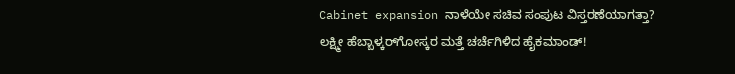Cabinet expansion ನಾಳೆಯೇ ಸಚಿವ ಸಂಪುಟ ವಿಸ್ತರಣೆಯಾಗತ್ತಾ? ಲಕ್ಷ್ಮೀ ಹೆಬ್ಬಾಳ್ಕರ್‌ಗೋಸ್ಕರ ಮತ್ತೆ ಚರ್ಚೆಗಿಳಿದ ಹೈಕಮಾಂಡ್!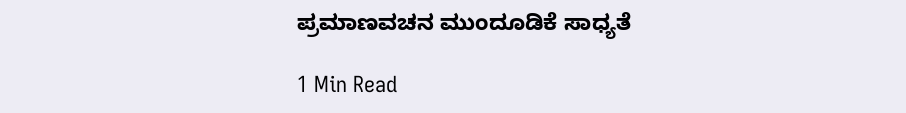ಪ್ರಮಾಣವಚನ ಮುಂದೂಡಿಕೆ ಸಾಧ್ಯತೆ

1 Min Read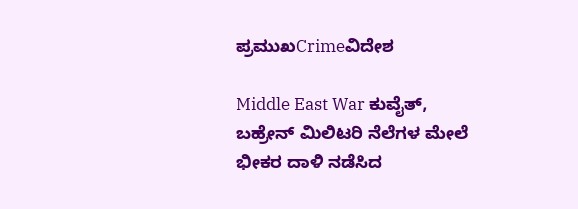ಪ್ರಮುಖCrimeವಿದೇಶ

Middle East War ಕುವೈತ್, ಬಹ್ರೇನ್ ಮಿಲಿಟರಿ ನೆಲೆಗಳ ಮೇಲೆ ಭೀಕರ ದಾಳಿ ನಡೆಸಿದ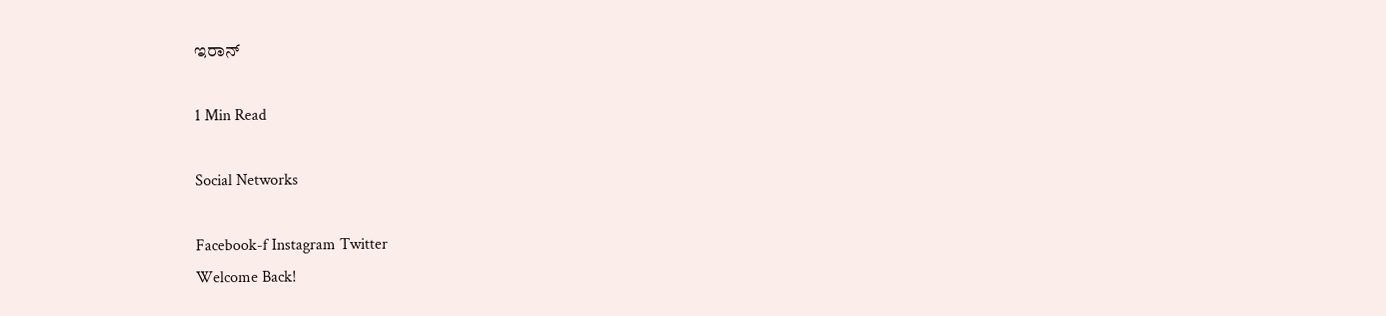ಇರಾನ್

1 Min Read

Social Networks

Facebook-f Instagram Twitter
Welcome Back!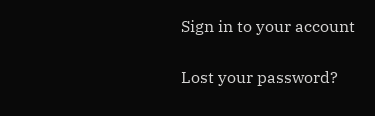Sign in to your account

Lost your password?